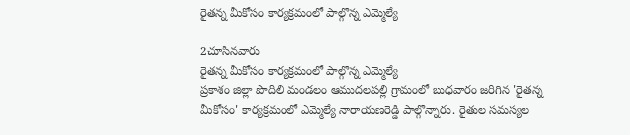రైతన్న మీకోసం కార్యక్రమంలో పాల్గొన్న ఎమ్మెల్యే

2చూసినవారు
రైతన్న మీకోసం కార్యక్రమంలో పాల్గొన్న ఎమ్మెల్యే
ప్రకాశం జిల్లా పొదిలి మండలం ఆముదలపల్లి గ్రామంలో బుధవారం జరిగిన 'రైతన్న మీకోసం' కార్యక్రమంలో ఎమ్మెల్యే నారాయణరెడ్డి పాల్గొన్నారు. రైతుల సమస్యల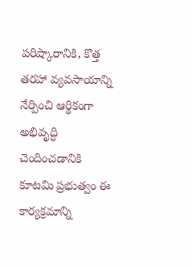పరిష్కారానికి, కొత్త తరహా వ్యవసాయాన్ని నేర్పించి ఆర్థికంగా అభివృద్ధి చెందించడానికి కూటమి ప్రభుత్వం ఈ కార్యక్రమాన్ని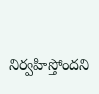నిర్వహిస్తోందని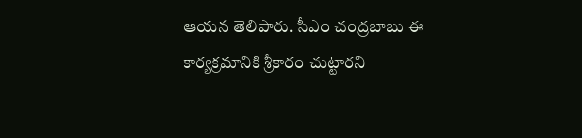ఆయన తెలిపారు. సీఎం చంద్రబాబు ఈ కార్యక్రమానికి శ్రీకారం చుట్టారని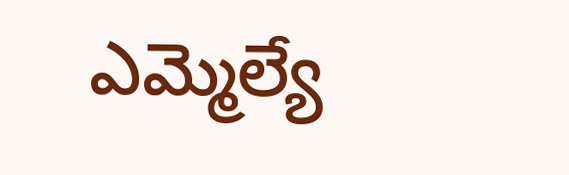ఎమ్మెల్యే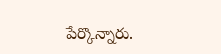పేర్కొన్నారు.